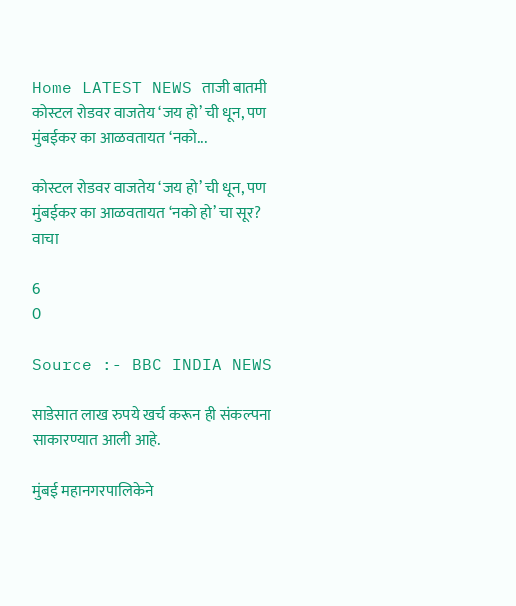Home LATEST NEWS ताजी बातमी कोस्टल रोडवर वाजतेय ‘जय हो’ ची धून, पण मुंबईकर का आळवतायत ‘नको...

कोस्टल रोडवर वाजतेय ‘जय हो’ ची धून, पण मुंबईकर का आळवतायत ‘नको हो’ चा सूर? वाचा

6
0

Source :- BBC INDIA NEWS

साडेसात लाख रुपये खर्च करून ही संकल्पना साकारण्यात आली आहे.

मुंबई महानगरपालिकेने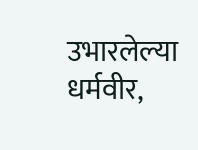उभारलेल्या धर्मवीर,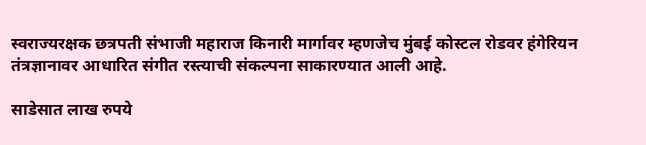स्वराज्यरक्षक छत्रपती संभाजी महाराज किनारी मार्गावर म्हणजेच मुंबई कोस्टल रोडवर हंगेरियन तंत्रज्ञानावर आधारित संगीत रस्त्याची संकल्पना साकारण्यात आली आहे.

साडेसात लाख रुपये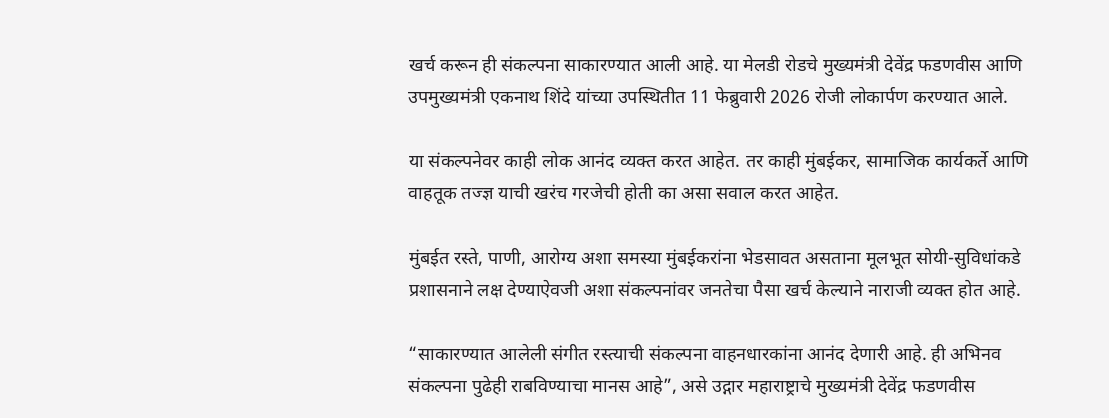खर्च करून ही संकल्पना साकारण्यात आली आहे. या मेलडी रोडचे मुख्यमंत्री देवेंद्र फडणवीस आणि उपमुख्यमंत्री एकनाथ शिंदे यांच्या उपस्थितीत 11 फेब्रुवारी 2026 रोजी लोकार्पण करण्यात आले.

या संकल्पनेवर काही लोक आनंद व्यक्त करत आहेत. तर काही मुंबईकर, सामाजिक कार्यकर्ते आणि वाहतूक तज्ज्ञ याची खरंच गरजेची होती का असा सवाल करत आहेत.

मुंबईत रस्ते, पाणी, आरोग्य अशा समस्या मुंबईकरांना भेडसावत असताना मूलभूत सोयी-सुविधांकडे प्रशासनाने लक्ष देण्याऐवजी अशा संकल्पनांवर जनतेचा पैसा खर्च केल्याने नाराजी व्यक्त होत आहे.

“साकारण्यात आलेली संगीत रस्त्याची संकल्पना वाहनधारकांना आनंद देणारी आहे. ही अभिनव संकल्पना पुढेही राबविण्याचा मानस आहे”, असे उद्गार महाराष्ट्राचे मुख्यमंत्री देवेंद्र फडणवीस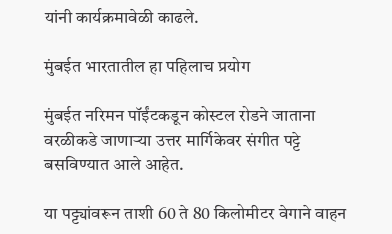यांनी कार्यक्रमावेळी काढले.

मुंबईत भारतातील हा पहिलाच प्रयोग

मुंबईत नरिमन पॉईंटकडून कोस्टल रोडने जाताना वरळीकडे जाणाऱ्या उत्तर मार्गिकेवर संगीत पट्टे बसविण्यात आले आहेत.

या पट्ट्यांवरून ताशी 60 ते 80 किलोमीटर वेगाने वाहन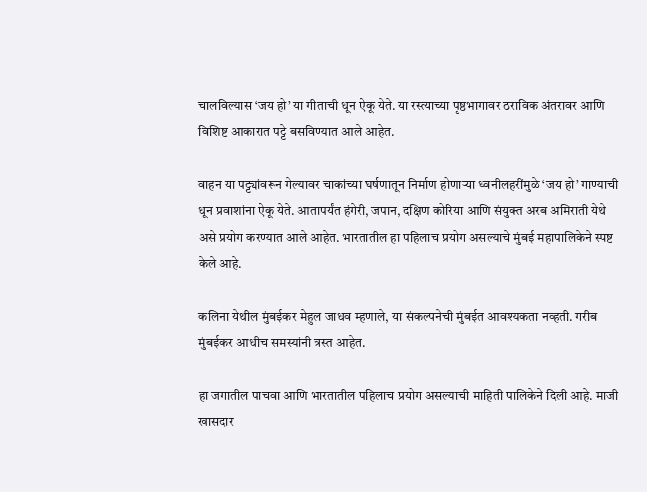चालविल्यास ‘जय हो’ या गीताची धून ऐकू येते. या रस्त्याच्या पृष्ठभागावर ठराविक अंतरावर आणि विशिष्ट आकारात पट्टे बसविण्यात आले आहेत.

वाहन या पट्ट्यांवरून गेल्यावर चाकांच्या घर्षणातून निर्माण होणाऱ्या ध्वनीलहरींमुळे ‘जय हो’ गाण्याची धून प्रवाशांना ऐकू येते. आतापर्यंत हंगेरी, जपान, दक्षिण कोरिया आणि संयुक्त अरब अमिराती येथे असे प्रयोग करण्यात आले आहेत. भारतातील हा पहिलाच प्रयोग असल्याचे मुंबई महापालिकेने स्पष्ट केले आहे.

कलिना येथील मुंबईकर मेहुल जाधव म्हणाले, या संकल्पनेची मुंबईत आवश्यकता नव्हती. गरीब मुंबईकर आधीच समस्यांनी त्रस्त आहेत.

हा जगातील पाचवा आणि भारतातील पहिलाच प्रयोग असल्याची माहिती पालिकेने दिली आहे. माजी खासदार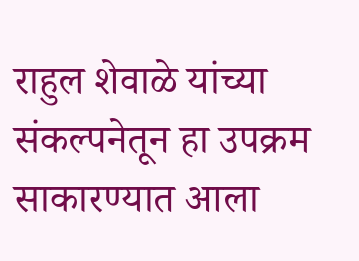राहुल शेवाळे यांच्या संकल्पनेतून हा उपक्रम साकारण्यात आला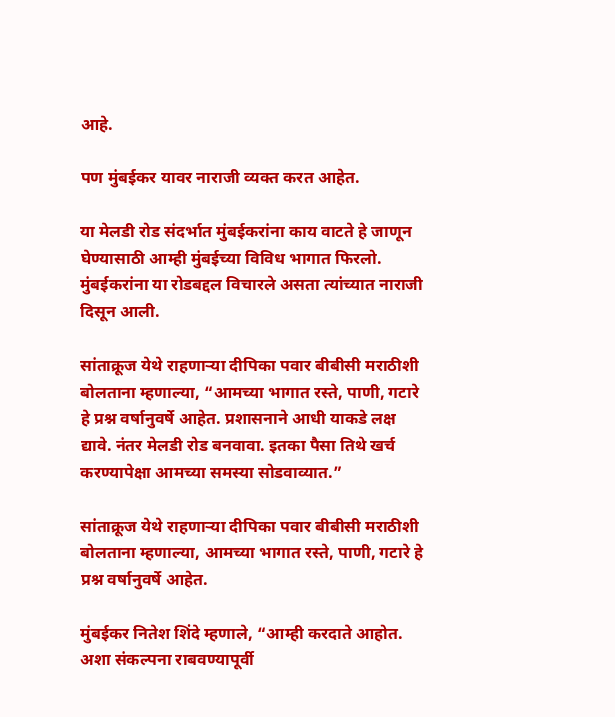आहे.

पण मुंबईकर यावर नाराजी व्यक्त करत आहेत.

या मेलडी रोड संदर्भात मुंबईकरांना काय वाटते हे जाणून घेण्यासाठी आम्ही मुंबईच्या विविध भागात फिरलो. मुंबईकरांना या रोडबद्दल विचारले असता त्यांच्यात नाराजी दिसून आली.

सांताक्रूज येथे राहणाऱ्या दीपिका पवार बीबीसी मराठीशी बोलताना म्हणाल्या, “आमच्या भागात रस्ते, पाणी, गटारे हे प्रश्न वर्षानुवर्षे आहेत. प्रशासनाने आधी याकडे लक्ष द्यावे. नंतर मेलडी रोड बनवावा. इतका पैसा तिथे खर्च करण्यापेक्षा आमच्या समस्या सोडवाव्यात.”

सांताक्रूज येथे राहणाऱ्या दीपिका पवार बीबीसी मराठीशी बोलताना म्हणाल्या, आमच्या भागात रस्ते, पाणी, गटारे हे प्रश्न वर्षानुवर्षे आहेत.

मुंबईकर नितेश शिंदे म्हणाले, “आम्ही करदाते आहोत. अशा संकल्पना राबवण्यापूर्वी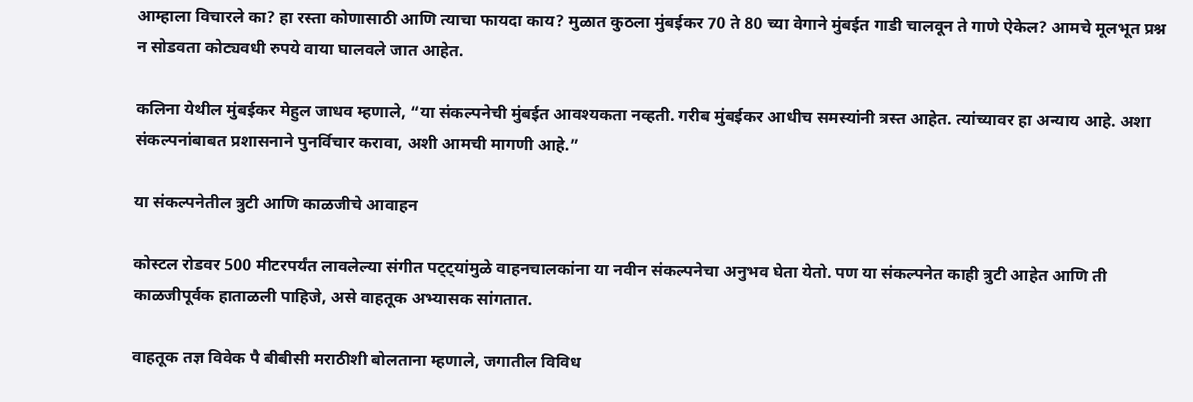आम्हाला विचारले का? हा रस्ता कोणासाठी आणि त्याचा फायदा काय? मुळात कुठला मुंबईकर 70 ते 80 च्या वेगाने मुंबईत गाडी चालवून ते गाणे ऐकेल? आमचे मूलभूत प्रश्न न सोडवता कोट्यवधी रुपये वाया घालवले जात आहेत.

कलिना येथील मुंबईकर मेहुल जाधव म्हणाले, “या संकल्पनेची मुंबईत आवश्यकता नव्हती. गरीब मुंबईकर आधीच समस्यांनी त्रस्त आहेत. त्यांच्यावर हा अन्याय आहे. अशा संकल्पनांबाबत प्रशासनाने पुनर्विचार करावा, अशी आमची मागणी आहे.”

या संकल्पनेतील त्रुटी आणि काळजीचे आवाहन

कोस्टल रोडवर 500 मीटरपर्यंत लावलेल्या संगीत पट्ट्यांमुळे वाहनचालकांना या नवीन संकल्पनेचा अनुभव घेता येतो. पण या संकल्पनेत काही त्रुटी आहेत आणि ती काळजीपूर्वक हाताळली पाहिजे, असे वाहतूक अभ्यासक सांगतात.

वाहतूक तज्ञ विवेक पै बीबीसी मराठीशी बोलताना म्हणाले, जगातील विविध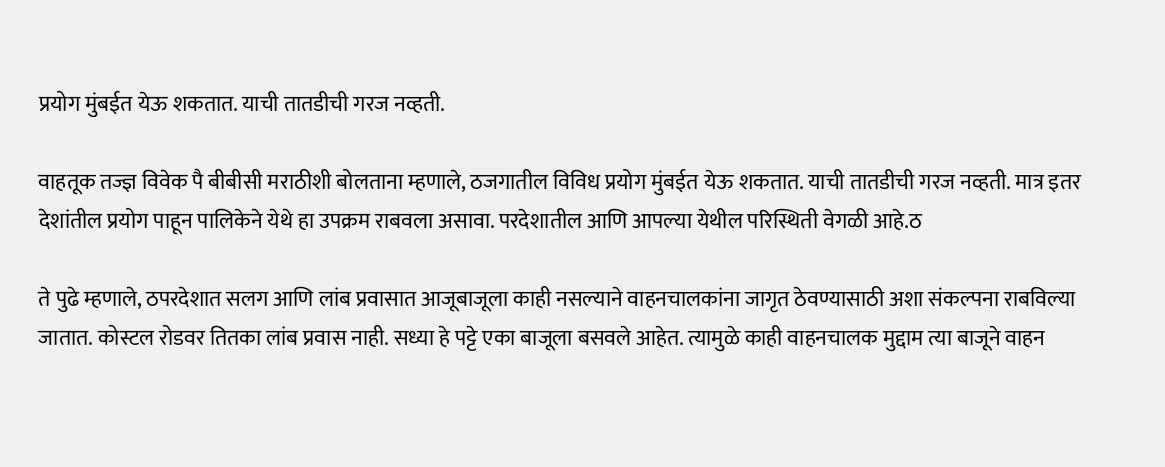प्रयोग मुंबईत येऊ शकतात. याची तातडीची गरज नव्हती.

वाहतूक तज्ज्ञ विवेक पै बीबीसी मराठीशी बोलताना म्हणाले, ठजगातील विविध प्रयोग मुंबईत येऊ शकतात. याची तातडीची गरज नव्हती. मात्र इतर देशांतील प्रयोग पाहून पालिकेने येथे हा उपक्रम राबवला असावा. परदेशातील आणि आपल्या येथील परिस्थिती वेगळी आहे.ठ

ते पुढे म्हणाले, ठपरदेशात सलग आणि लांब प्रवासात आजूबाजूला काही नसल्याने वाहनचालकांना जागृत ठेवण्यासाठी अशा संकल्पना राबविल्या जातात. कोस्टल रोडवर तितका लांब प्रवास नाही. सध्या हे पट्टे एका बाजूला बसवले आहेत. त्यामुळे काही वाहनचालक मुद्दाम त्या बाजूने वाहन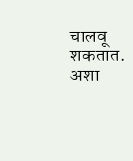चालवू शकतात. अशा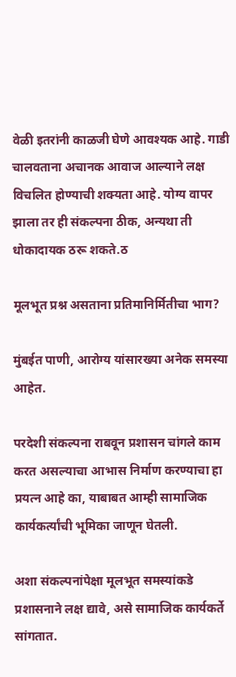वेळी इतरांनी काळजी घेणे आवश्यक आहे. गाडी चालवताना अचानक आवाज आल्याने लक्ष विचलित होण्याची शक्यता आहे. योग्य वापर झाला तर ही संकल्पना ठीक, अन्यथा ती धोकादायक ठरू शकते.ठ

मूलभूत प्रश्न असताना प्रतिमानिर्मितीचा भाग?

मुंबईत पाणी, आरोग्य यांसारख्या अनेक समस्या आहेत.

परदेशी संकल्पना राबवून प्रशासन चांगले काम करत असल्याचा आभास निर्माण करण्याचा हा प्रयत्न आहे का, याबाबत आम्ही सामाजिक कार्यकर्त्यांची भूमिका जाणून घेतली.

अशा संकल्पनांपेक्षा मूलभूत समस्यांकडे प्रशासनाने लक्ष द्यावे, असे सामाजिक कार्यकर्ते सांगतात.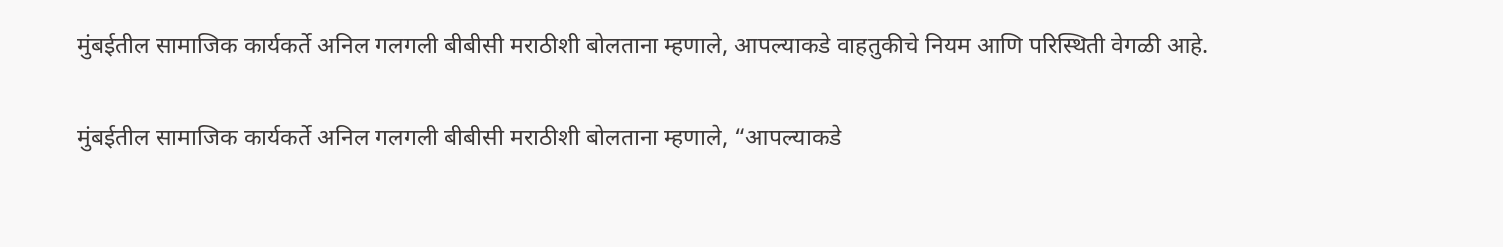मुंबईतील सामाजिक कार्यकर्ते अनिल गलगली बीबीसी मराठीशी बोलताना म्हणाले, आपल्याकडे वाहतुकीचे नियम आणि परिस्थिती वेगळी आहे.

मुंबईतील सामाजिक कार्यकर्ते अनिल गलगली बीबीसी मराठीशी बोलताना म्हणाले, “आपल्याकडे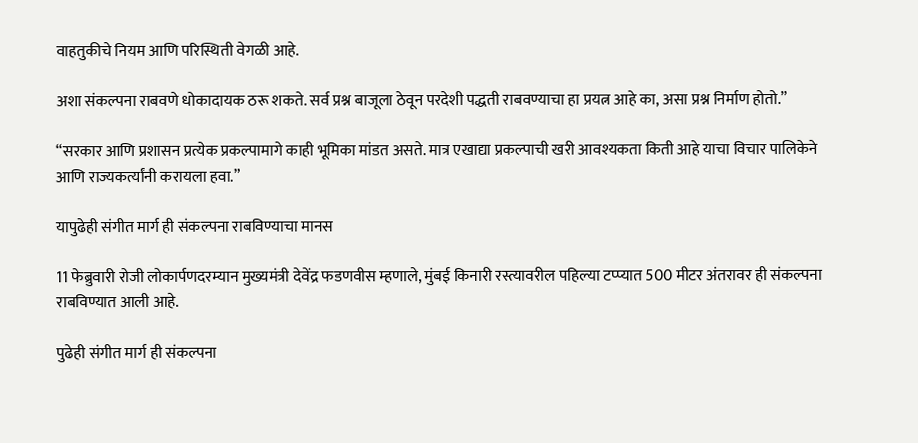वाहतुकीचे नियम आणि परिस्थिती वेगळी आहे.

अशा संकल्पना राबवणे धोकादायक ठरू शकते. सर्व प्रश्न बाजूला ठेवून परदेशी पद्धती राबवण्याचा हा प्रयत्न आहे का, असा प्रश्न निर्माण होतो.”

“सरकार आणि प्रशासन प्रत्येक प्रकल्पामागे काही भूमिका मांडत असते. मात्र एखाद्या प्रकल्पाची खरी आवश्यकता किती आहे याचा विचार पालिकेने आणि राज्यकर्त्यांनी करायला हवा.”

यापुढेही संगीत मार्ग ही संकल्पना राबविण्याचा मानस

11 फेब्रुवारी रोजी लोकार्पणदरम्यान मुख्यमंत्री देवेंद्र फडणवीस म्हणाले, मुंबई किनारी रस्त्यावरील पहिल्या टप्प्यात 500 मीटर अंतरावर ही संकल्पना राबविण्यात आली आहे.

पुढेही संगीत मार्ग ही संकल्पना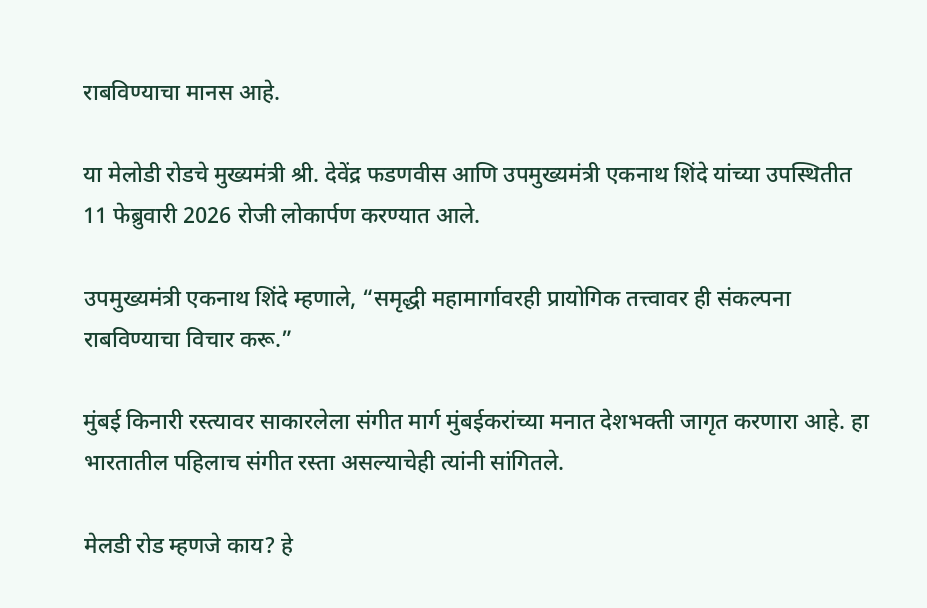राबविण्याचा मानस आहे.

या मेलोडी रोडचे मुख्यमंत्री श्री. देवेंद्र फडणवीस आणि उपमुख्यमंत्री एकनाथ शिंदे यांच्या उपस्थितीत 11 फेब्रुवारी 2026 रोजी लोकार्पण करण्यात आले.

उपमुख्यमंत्री एकनाथ शिंदे म्हणाले, “समृद्धी महामार्गावरही प्रायोगिक तत्त्वावर ही संकल्पना राबविण्याचा विचार करू.”

मुंबई किनारी रस्त्यावर साकारलेला संगीत मार्ग मुंबईकरांच्या मनात देशभक्ती जागृत करणारा आहे. हा भारतातील पहिलाच संगीत रस्ता असल्याचेही त्यांनी सांगितले.

मेलडी रोड म्हणजे काय? हे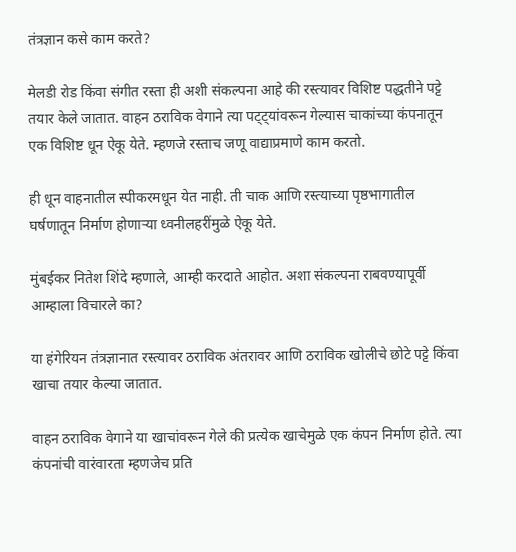तंत्रज्ञान कसे काम करते?

मेलडी रोड किंवा संगीत रस्ता ही अशी संकल्पना आहे की रस्त्यावर विशिष्ट पद्धतीने पट्टे तयार केले जातात. वाहन ठराविक वेगाने त्या पट्ट्यांवरून गेल्यास चाकांच्या कंपनातून एक विशिष्ट धून ऐकू येते. म्हणजे रस्ताच जणू वाद्याप्रमाणे काम करतो.

ही धून वाहनातील स्पीकरमधून येत नाही. ती चाक आणि रस्त्याच्या पृष्ठभागातील घर्षणातून निर्माण होणाऱ्या ध्वनीलहरींमुळे ऐकू येते.

मुंबईकर नितेश शिंदे म्हणाले, आम्ही करदाते आहोत. अशा संकल्पना राबवण्यापूर्वी आम्हाला विचारले का?

या हंगेरियन तंत्रज्ञानात रस्त्यावर ठराविक अंतरावर आणि ठराविक खोलीचे छोटे पट्टे किंवा खाचा तयार केल्या जातात.

वाहन ठराविक वेगाने या खाचांवरून गेले की प्रत्येक खाचेमुळे एक कंपन निर्माण होते. त्या कंपनांची वारंवारता म्हणजेच प्रति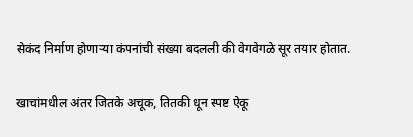सेकंद निर्माण होणाऱ्या कंपनांची संख्या बदलली की वेगवेगळे सूर तयार होतात.

खाचांमधील अंतर जितके अचूक, तितकी धून स्पष्ट ऐकू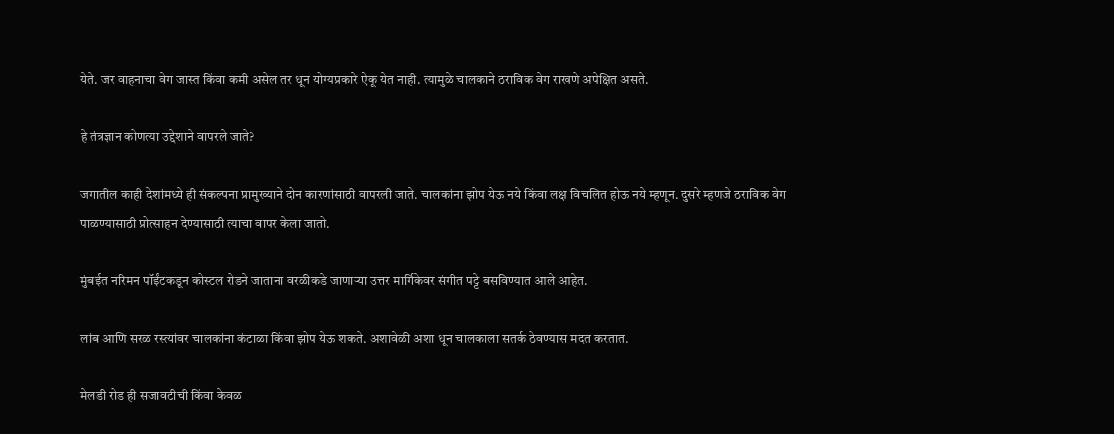येते. जर वाहनाचा वेग जास्त किंवा कमी असेल तर धून योग्यप्रकारे ऐकू येत नाही. त्यामुळे चालकाने ठराविक वेग राखणे अपेक्षित असते.

हे तंत्रज्ञान कोणत्या उद्देशाने वापरले जाते?

जगातील काही देशांमध्ये ही संकल्पना प्रामुख्याने दोन कारणांसाठी वापरली जाते. चालकांना झोप येऊ नये किंवा लक्ष विचलित होऊ नये म्हणून. दुसरे म्हणजे ठराविक वेग पाळण्यासाठी प्रोत्साहन देण्यासाठी त्याचा वापर केला जातो.

मुंबईत नरिमन पॉईंटकडून कोस्टल रोडने जाताना वरळीकडे जाणाऱ्या उत्तर मार्गिकेवर संगीत पट्टे बसविण्यात आले आहेत.

लांब आणि सरळ रस्त्यांवर चालकांना कंटाळा किंवा झोप येऊ शकते. अशावेळी अशा धून चालकाला सतर्क ठेवण्यास मदत करतात.

मेलडी रोड ही सजावटीची किंवा केवळ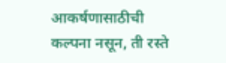आकर्षणासाठीची कल्पना नसून, ती रस्ते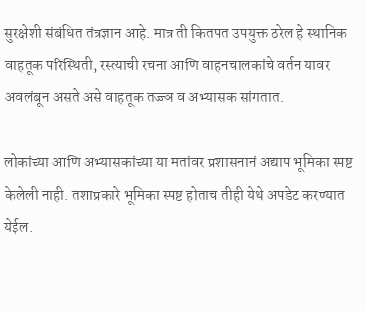सुरक्षेशी संबंधित तंत्रज्ञान आहे. मात्र ती कितपत उपयुक्त ठरेल हे स्थानिक वाहतूक परिस्थिती, रस्त्याची रचना आणि वाहनचालकांचे वर्तन यावर अवलंबून असते असे वाहतूक तज्ज्ञ व अभ्यासक सांगतात.

लोकांच्या आणि अभ्यासकांच्या या मतांवर प्रशासनानं अद्याप भूमिका स्पष्ट केलेली नाही. तशाप्रकारे भूमिका स्पष्ट होताच तीही येथे अपडेट करण्यात येईल.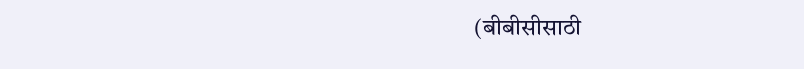(बीबीसीसाठी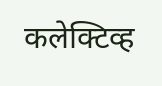कलेक्टिव्ह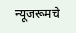न्यूजरूमचे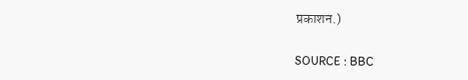प्रकाशन.)

SOURCE : BBC